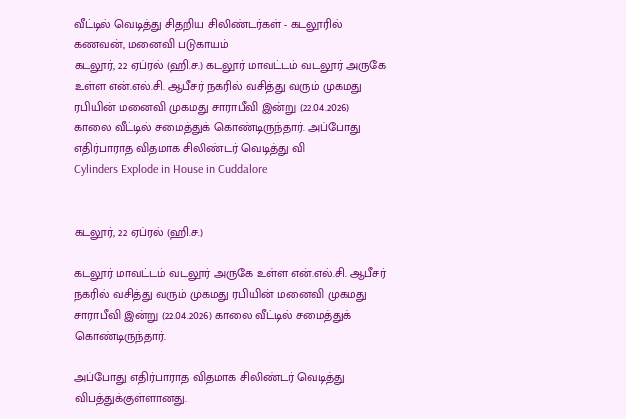வீட்டில் வெடித்து சிதறிய சிலிண்டர்கள் - கடலூரில் கணவன், மனைவி படுகாயம்
கடலூர், 22 ஏப்ரல் (ஹி.ச.) கடலூர் மாவட்டம் வடலூர் அருகே உள்ள என்.எல்.சி. ஆபீசர் நகரில் வசித்து வரும் முகமது ரபியின் மனைவி முகமது சாராபீவி இன்று (22.04.2026) காலை வீட்டில் சமைத்துக் கொண்டிருந்தார். அப்போது எதிர்பாராத விதமாக சிலிண்டர் வெடித்து வி
Cylinders Explode in House in Cuddalore


கடலூர், 22 ஏப்ரல் (ஹி.ச.)

கடலூர் மாவட்டம் வடலூர் அருகே உள்ள என்.எல்.சி. ஆபீசர் நகரில் வசித்து வரும் முகமது ரபியின் மனைவி முகமது சாராபீவி இன்று (22.04.2026) காலை வீட்டில் சமைத்துக் கொண்டிருந்தார்.

அப்போது எதிர்பாராத விதமாக சிலிண்டர் வெடித்து விபத்துக்குள்ளானது.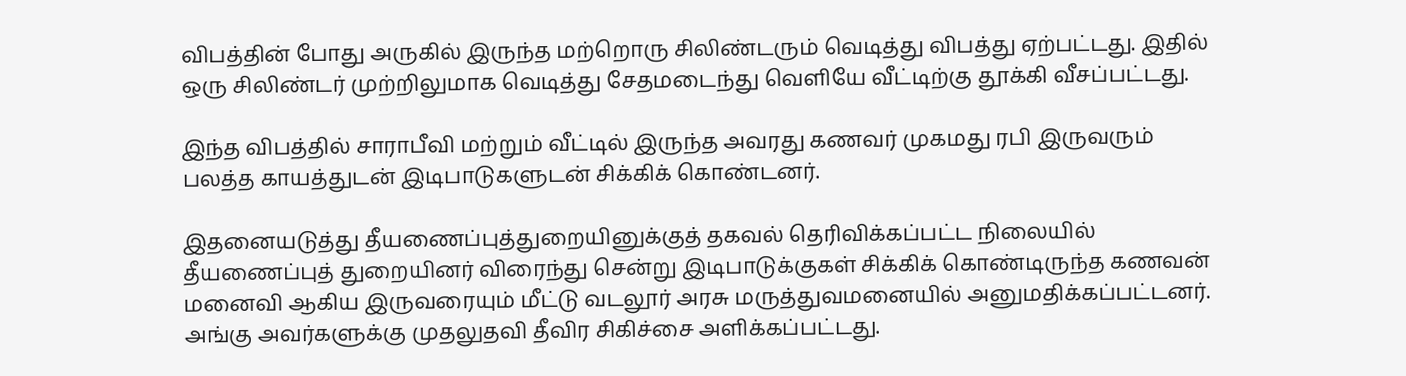விபத்தின் போது அருகில் இருந்த மற்றொரு சிலிண்டரும் வெடித்து விபத்து ஏற்பட்டது. இதில் ஒரு சிலிண்டர் முற்றிலுமாக வெடித்து சேதமடைந்து வெளியே வீட்டிற்கு தூக்கி வீசப்பட்டது.

இந்த விபத்தில் சாராபீவி மற்றும் வீட்டில் இருந்த அவரது கணவர் முகமது ரபி இருவரும் பலத்த காயத்துடன் இடிபாடுகளுடன் சிக்கிக் கொண்டனர்.

இதனையடுத்து தீயணைப்புத்துறையினுக்குத் தகவல் தெரிவிக்கப்பட்ட நிலையில் தீயணைப்புத் துறையினர் விரைந்து சென்று இடிபாடுக்குகள் சிக்கிக் கொண்டிருந்த கணவன் மனைவி ஆகிய இருவரையும் மீட்டு வடலூர் அரசு மருத்துவமனையில் அனுமதிக்கப்பட்டனர். அங்கு அவர்களுக்கு முதலுதவி தீவிர சிகிச்சை அளிக்கப்பட்டது.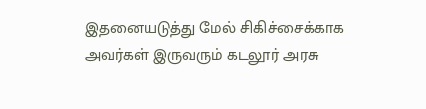இதனையடுத்து மேல் சிகிச்சைக்காக அவர்கள் இருவரும் கடலூர் அரசு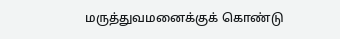மருத்துவமனைக்குக் கொண்டு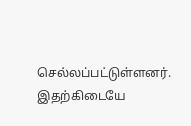செல்லப்பட்டுள்ளனர். இதற்கிடையே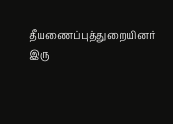தீயணைப்புத்துறையினர் இரு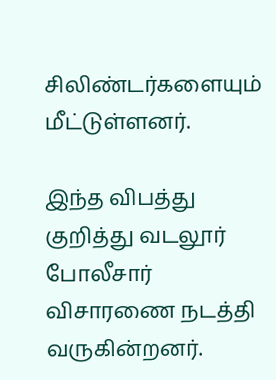சிலிண்டர்களையும் மீட்டுள்ளனர்.

இந்த விபத்து குறித்து வடலூர் போலீசார் விசாரணை நடத்தி வருகின்றனர்.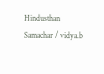Hindusthan Samachar / vidya.b